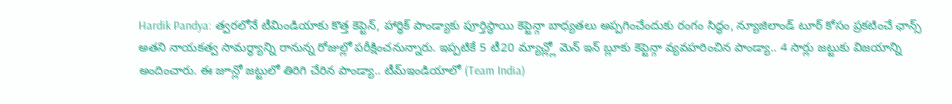Hardik Pandya: త్వరలోనే టీమిండియాకు కొత్త కెప్టెన్, హార్ధిక్ పాండ్యాకు పూర్తిస్థాయి కెప్టెన్గా బాధ్యతలు అప్పగించేందుకు రంగం సిద్ధం, న్యూజిలాండ్ టూర్ కోసం ప్రకటించే ఛాన్స్
అతని నాయకత్వ సామర్థ్యాన్ని రానున్న రోజుల్లో పరీక్షించనున్నారు. ఇప్పటికే 5 టీ20 మ్యాచ్ల్లో మెన్ ఇన్ బ్లూకు కెప్టెన్గా వ్యవహరించిన పాండ్యా.. 4 సార్లు జట్టుకు విజయాన్ని అందించారు. ఈ జూన్లో జట్టులో తిరిగి చేరిన పాండ్యా.. టీమ్ఇండియాలో (Team India)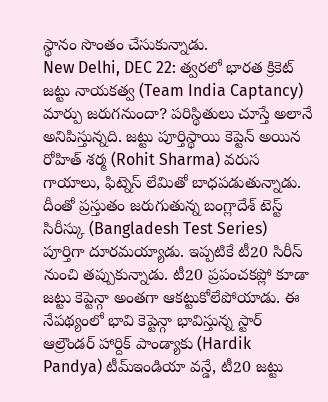స్థానం సొంతం చేసుకున్నాడు.
New Delhi, DEC 22: త్వరలో భారత క్రికెట్ జట్టు నాయకత్వ (Team India Captancy) మార్పు జరుగనుందా? పరిస్థితులు చూస్తే అలానే అనిపిస్తున్నది. జట్టు పూర్తిస్థాయి కెప్టెన్ అయిన రోహిత్ శర్మ (Rohit Sharma) వరుస గాయాలు, ఫిట్నెస్ లేమితో బాధపడుతున్నాడు. దీంతో ప్రస్తుతం జరుగుతున్న బంగ్లాదేశ్ టెస్ట్ సిరీస్కు (Bangladesh Test Series) పూర్తిగా దూరమయ్యాడు. ఇప్పటికే టీ20 సిరీస్ నుంచి తప్పుకున్నాడు. టీ20 ప్రపంచకప్లో కూడా జట్టు కెప్టెన్గా అంతగా ఆకట్టుకోలేపోయాడు. ఈ నేపథ్యంలో భావి కెప్టెన్గా భావిస్తున్న స్టార్ ఆల్రౌండర్ హార్దిక్ పాండ్యాకు (Hardik Pandya) టీమ్ఇండియా వన్డే, టీ20 జట్టు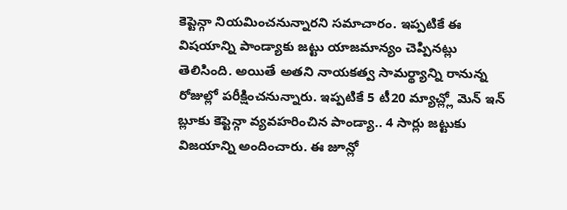కెప్టెన్గా నియమించనున్నారని సమాచారం. ఇప్పటికే ఈ విషయాన్ని పాండ్యాకు జట్టు యాజమాన్యం చెప్పినట్లు తెలిసింది. అయితే అతని నాయకత్వ సామర్థ్యాన్ని రానున్న రోజుల్లో పరీక్షించనున్నారు. ఇప్పటికే 5 టీ20 మ్యాచ్ల్లో మెన్ ఇన్ బ్లూకు కెప్టెన్గా వ్యవహరించిన పాండ్యా.. 4 సార్లు జట్టుకు విజయాన్ని అందించారు. ఈ జూన్లో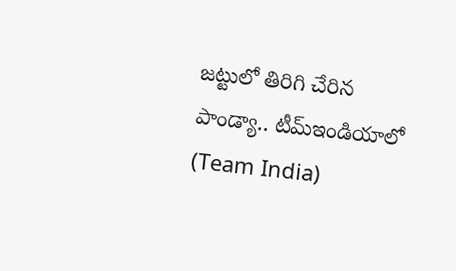జట్టులో తిరిగి చేరిన పాండ్యా.. టీమ్ఇండియాలో (Team India)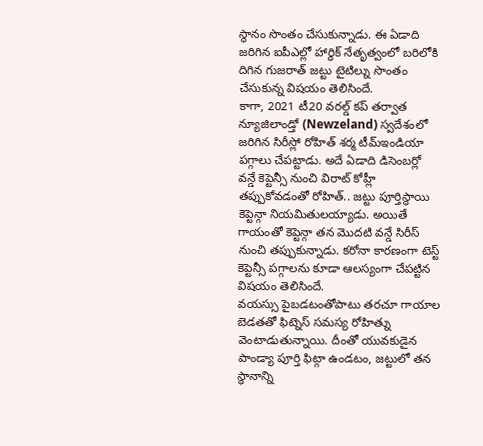స్థానం సొంతం చేసుకున్నాడు. ఈ ఏడాది జరిగిన ఐపీఎల్లో హార్ధిక్ నేతృత్వంలో బరిలోకి దిగిన గుజరాత్ జట్టు టైటిల్ను సొంతం చేసుకున్న విషయం తెలిసిందే.
కాగా, 2021 టీ20 వరల్డ్ కప్ తర్వాత న్యూజిలాండ్తో (Newzeland) స్వదేశంలో జరిగిన సిరీస్లో రోహిత్ శర్మ టీమ్ఇండియా పగ్గాలు చేపట్టాడు. అదే ఏడాది డిసెంబర్లో వన్డే కెప్టెన్సీ నుంచి విరాట్ కోహ్లీ తప్పుకోవడంతో రోహిత్.. జట్టు పూర్తిస్థాయి కెప్టెన్గా నియమితులయ్యాడు. అయితే గాయంతో కెప్టెన్గా తన మొదటి వన్డే సిరీస్ నుంచి తప్పుకున్నాడు. కరోనా కారణంగా టెస్ట్ కెప్టెన్సీ పగ్గాలను కూడా ఆలస్యంగా చేపట్టిన విషయం తెలిసిందే.
వయస్సు పైబడటంతోపాటు తరచూ గాయాల బెడతతో ఫిట్నెస్ సమస్య రోహిత్ను వెంటాడుతున్నాయి. దీంతో యువకుడైన పాండ్యా పూర్తి ఫిట్గా ఉండటం, జట్టులో తన స్థానాన్ని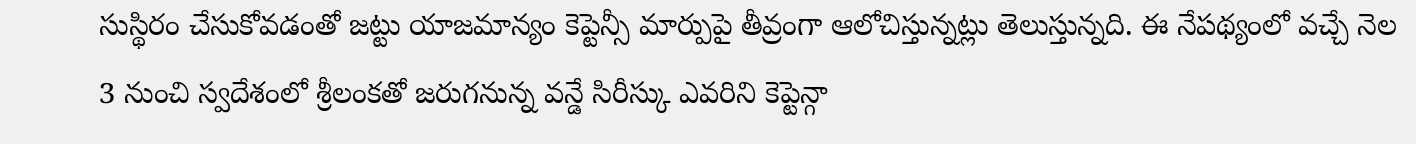సుస్థిరం చేసుకోవడంతో జట్టు యాజమాన్యం కెప్టెన్సీ మార్పుపై తీవ్రంగా ఆలోచిస్తున్నట్లు తెలుస్తున్నది. ఈ నేపథ్యంలో వచ్చే నెల 3 నుంచి స్వదేశంలో శ్రీలంకతో జరుగనున్న వన్డే సిరీస్కు ఎవరిని కెప్టెన్గా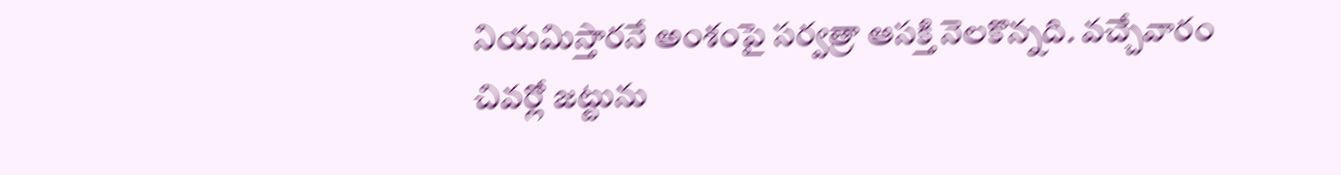నియమిస్తారనే అంశంపై సర్వత్రా ఆసక్తి నెలకొన్నది. వచ్చేవారం చివర్లో జట్టును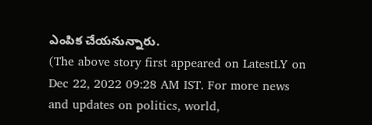ఎంపిక చేయనున్నారు.
(The above story first appeared on LatestLY on Dec 22, 2022 09:28 AM IST. For more news and updates on politics, world,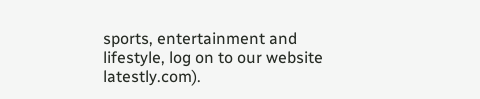sports, entertainment and lifestyle, log on to our website latestly.com).